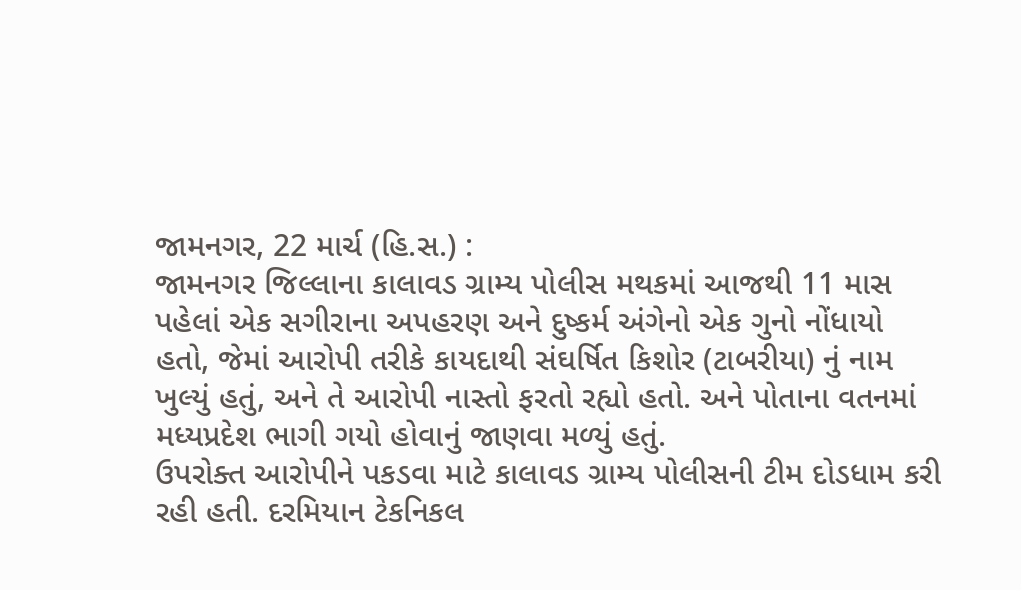જામનગર, 22 માર્ચ (હિ.સ.) :
જામનગર જિલ્લાના કાલાવડ ગ્રામ્ય પોલીસ મથકમાં આજથી 11 માસ પહેલાં એક સગીરાના અપહરણ અને દુષ્કર્મ અંગેનો એક ગુનો નોંધાયો હતો, જેમાં આરોપી તરીકે કાયદાથી સંઘર્ષિત કિશોર (ટાબરીયા) નું નામ ખુલ્યું હતું, અને તે આરોપી નાસ્તો ફરતો રહ્યો હતો. અને પોતાના વતનમાં મધ્યપ્રદેશ ભાગી ગયો હોવાનું જાણવા મળ્યું હતું.
ઉપરોક્ત આરોપીને પકડવા માટે કાલાવડ ગ્રામ્ય પોલીસની ટીમ દોડધામ કરી રહી હતી. દરમિયાન ટેકનિકલ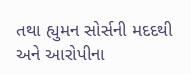તથા હ્યુમન સોર્સની મદદથી અને આરોપીના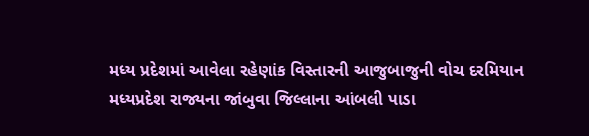મધ્ય પ્રદેશમાં આવેલા રહેણાંક વિસ્તારની આજુબાજુની વોચ દરમિયાન મધ્યપ્રદેશ રાજ્યના જાંબુવા જિલ્લાના આંબલી પાડા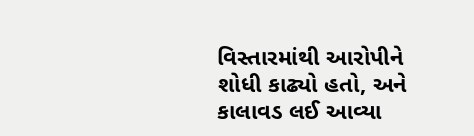વિસ્તારમાંથી આરોપીને શોધી કાઢ્યો હતો, અને કાલાવડ લઈ આવ્યા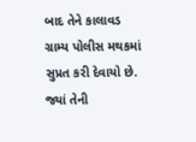બાદ તેને કાલાવડ ગ્રામ્ય પોલીસ મથકમાં સુપ્રત કરી દેવાયો છે. જ્યાં તેની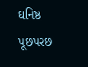ઘનિષ્ઠ પૂછપરછ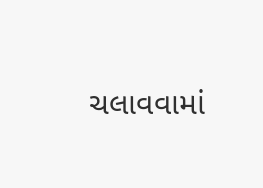ચલાવવામાં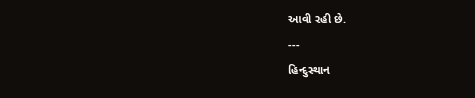આવી રહી છે.
---
હિન્દુસ્થાન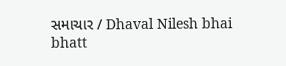સમાચાર / Dhaval Nilesh bhai bhatt